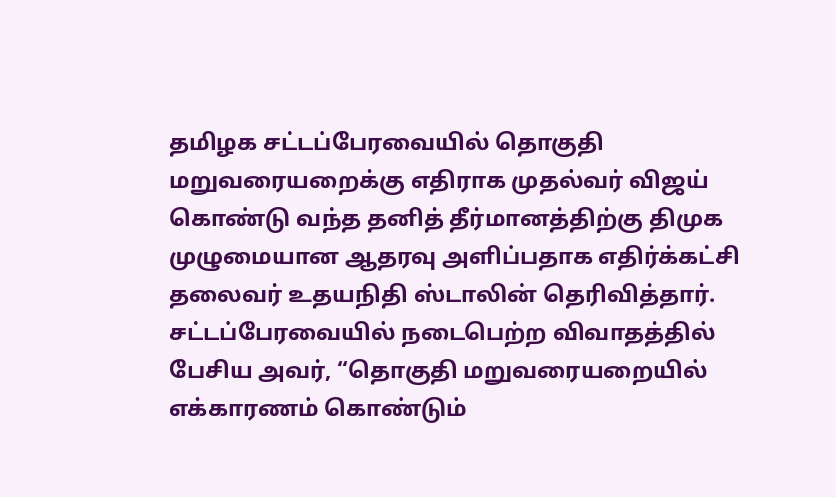தமிழக சட்டப்பேரவையில் தொகுதி மறுவரையறைக்கு எதிராக முதல்வர் விஜய் கொண்டு வந்த தனித் தீர்மானத்திற்கு திமுக முழுமையான ஆதரவு அளிப்பதாக எதிர்க்கட்சி தலைவர் உதயநிதி ஸ்டாலின் தெரிவித்தார்.
சட்டப்பேரவையில் நடைபெற்ற விவாதத்தில் பேசிய அவர், “தொகுதி மறுவரையறையில் எக்காரணம் கொண்டும்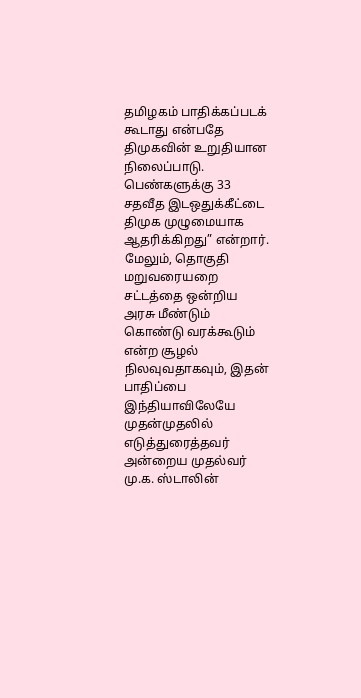தமிழகம் பாதிக்கப்படக் கூடாது என்பதே திமுகவின் உறுதியான நிலைப்பாடு. பெண்களுக்கு 33 சதவீத இடஒதுக்கீட்டை திமுக முழுமையாக ஆதரிக்கிறது” என்றார்.
மேலும், தொகுதி மறுவரையறை சட்டத்தை ஒன்றிய அரசு மீண்டும் கொண்டு வரக்கூடும் என்ற சூழல் நிலவுவதாகவும், இதன் பாதிப்பை இந்தியாவிலேயே முதன்முதலில் எடுத்துரைத்தவர் அன்றைய முதல்வர் மு.க. ஸ்டாலின்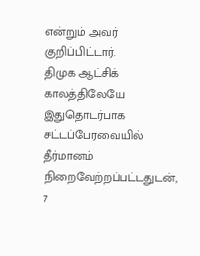என்றும் அவர் குறிப்பிட்டார்.
திமுக ஆட்சிக் காலத்திலேயே இதுதொடர்பாக சட்டப்பேரவையில் தீர்மானம் நிறைவேற்றப்பட்டதுடன், 7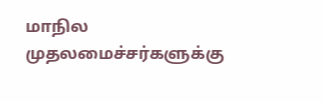மாநில முதலமைச்சர்களுக்கு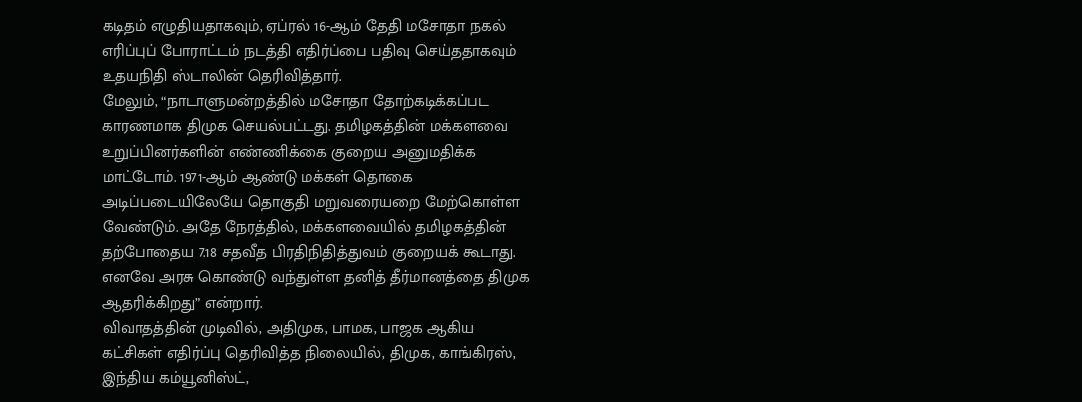கடிதம் எழுதியதாகவும், ஏப்ரல் 16-ஆம் தேதி மசோதா நகல் எரிப்புப் போராட்டம் நடத்தி எதிர்ப்பை பதிவு செய்ததாகவும் உதயநிதி ஸ்டாலின் தெரிவித்தார்.
மேலும், “நாடாளுமன்றத்தில் மசோதா தோற்கடிக்கப்பட காரணமாக திமுக செயல்பட்டது. தமிழகத்தின் மக்களவை உறுப்பினர்களின் எண்ணிக்கை குறைய அனுமதிக்க மாட்டோம். 1971-ஆம் ஆண்டு மக்கள் தொகை அடிப்படையிலேயே தொகுதி மறுவரையறை மேற்கொள்ள வேண்டும். அதே நேரத்தில், மக்களவையில் தமிழகத்தின் தற்போதைய 7.18 சதவீத பிரதிநிதித்துவம் குறையக் கூடாது. எனவே அரசு கொண்டு வந்துள்ள தனித் தீர்மானத்தை திமுக ஆதரிக்கிறது” என்றார்.
விவாதத்தின் முடிவில், அதிமுக, பாமக, பாஜக ஆகிய கட்சிகள் எதிர்ப்பு தெரிவித்த நிலையில், திமுக, காங்கிரஸ், இந்திய கம்யூனிஸ்ட்,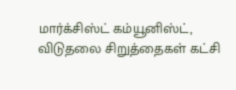மார்க்சிஸ்ட் கம்யூனிஸ்ட், விடுதலை சிறுத்தைகள் கட்சி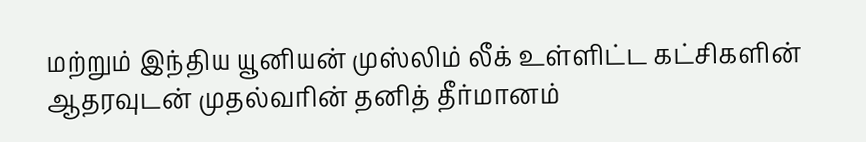மற்றும் இந்திய யூனியன் முஸ்லிம் லீக் உள்ளிட்ட கட்சிகளின் ஆதரவுடன் முதல்வரின் தனித் தீர்மானம்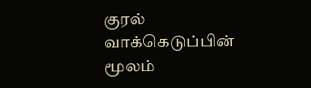குரல் வாக்கெடுப்பின் மூலம்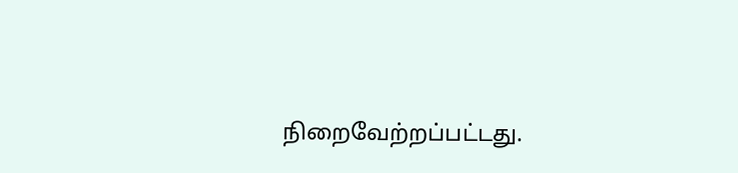நிறைவேற்றப்பட்டது.